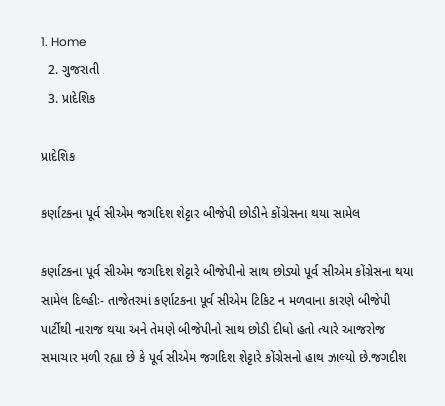1. Home
  2. ગુજરાતી
  3. પ્રાદેશિક

પ્રાદેશિક

કર્ણાટકના પૂર્વ સીએમ જગદિશ શેટ્ટાર બીજેપી છોડીને કોંગ્રેસના થયા સામેલ

કર્ણાટકના પૂર્વ સીએમ જગદિશ શેટ્ટારે બીજેપીનો સાથ છોડ્યો પૂર્વ સીએમ કોંગ્રેસના થયા સામેલ દિલ્હીઃ- તાજેતરમાં કર્ણાટકના પૂર્વ સીએમ ટિકિટ ન મળવાના કારણે બીજેપી પાર્ટીથી નારાજ થયા અને તેમણે બીજેપીનો સાથ છોડી દીધો હતો ત્યારે આજરોજ સમાચાર મળી રહ્યા છે કે પૂર્વ સીએમ જગદિશ શેટ્ટારે કોંગ્રેસનો હાથ ઝાલ્યો છે.જગદીશ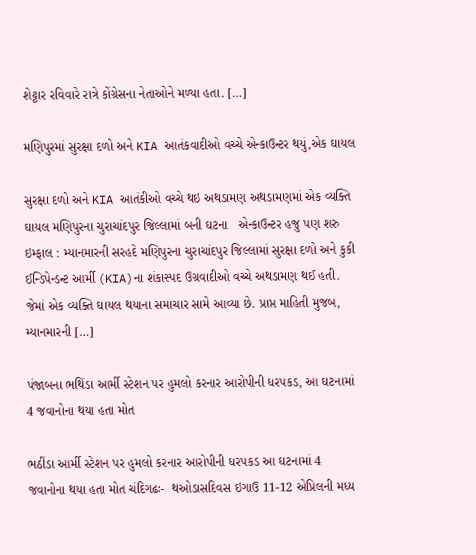શેટ્ટાર રવિવારે રાત્રે કોંગ્રેસના નેતાઓને મળ્યા હતા. […]

મણિપુરમાં સુરક્ષા દળો અને KIA આતંકવાદીઓ વચ્ચે એન્કાઉન્ટર થયું,એક ઘાયલ

સુરક્ષા દળો અને KIA આતંકીઓ વચ્ચે થઇ અથડામણ અથડામણમાં એક વ્યક્તિ ઘાયલ મણિપુરના ચુરાચાંદપુર જિલ્લામાં બની ઘટના   એન્કાઉન્ટર હજુ પણ શરુ ઇમ્ફાલ : મ્યાનમારની સરહદે મણિપુરના ચુરાચાંદપુર જિલ્લામાં સુરક્ષા દળો અને કુકી ઈન્ડિપેન્ડન્ટ આર્મી (KIA)ના શંકાસ્પદ ઉગ્રવાદીઓ વચ્ચે અથડામણ થઈ હતી. જેમાં એક વ્યક્તિ ઘાયલ થયાના સમાચાર સામે આવ્યા છે. પ્રાપ્ત માહિતી મુજબ, મ્યાનમારની […]

પંજાબના ભથિંડા આર્મી સ્ટેશન પર હુમલો કરનાર આરોપીની ધરપકડ, આ ઘટનામાં 4 જવાનોના થયા હતા મોત

ભઠીંડા આર્મી સ્ટેશન પર હુમલો કરનાર આરોપીની ધરપકડ આ ઘટનામાં 4 જવાનોના થયા હતા મોત ચંદિગઢઃ-  થઓડાસદિવસ ઇગાઉ 11-12 એપ્રિલની મધ્ય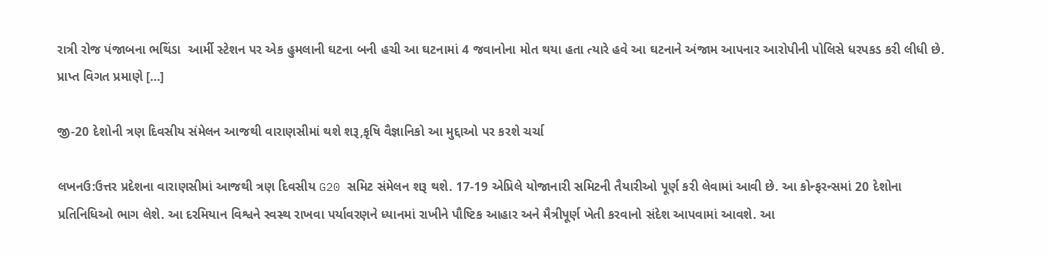રાત્રી રોજ પંજાબના ભથિંડા  આર્મી સ્ટેશન પર એક હુમલાની ઘટના બની હચી આ ઘટનામાં 4 જવાનોના મોત થયા હતા ત્યારે હવે આ ઘટનાને અંજામ આપનાર આરોપીની પોલિસે ધરપકડ કરી લીધી છે. પ્રાપ્ત વિગત પ્રમાણે […]

જી-20 દેશોની ત્રણ દિવસીય સંમેલન આજથી વારાણસીમાં થશે શરૂ,કૃષિ વૈજ્ઞાનિકો આ મુદ્દાઓ પર કરશે ચર્ચા

લખનઉ:ઉત્તર પ્રદેશના વારાણસીમાં આજથી ત્રણ દિવસીય G20 સમિટ સંમેલન શરૂ થશે. 17-19 એપ્રિલે યોજાનારી સમિટની તૈયારીઓ પૂર્ણ કરી લેવામાં આવી છે. આ કોન્ફરન્સમાં 20 દેશોના પ્રતિનિધિઓ ભાગ લેશે. આ દરમિયાન વિશ્વને સ્વસ્થ રાખવા પર્યાવરણને ધ્યાનમાં રાખીને પૌષ્ટિક આહાર અને મૈત્રીપૂર્ણ ખેતી કરવાનો સંદેશ આપવામાં આવશે. આ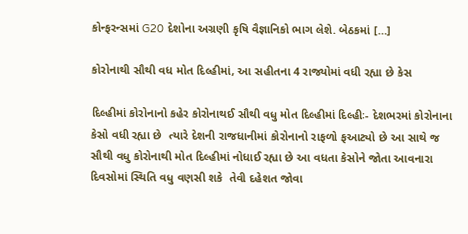કોન્ફરન્સમાં G20 દેશોના અગ્રણી કૃષિ વૈજ્ઞાનિકો ભાગ લેશે. બેઠકમાં […]

કોરોનાથી સૌથી વધ મોત દિલ્હીમાં, આ સહીતના 4 રાજ્યોમાં વધી રહ્યા છે કેસ

દિલ્હીમાં કોરોનાનો કહેર કોરોનાથઈ સૌથી વધુ મોત દિલ્હીમાં દિલ્હીઃ- દેશભરમાં કોરોનાના કેસો વધી રહ્યા છે  ત્યારે દેશની રાજધાનીમાં કોરોનાનો રાફળો ફઆટ્યો છે આ સાથે જ સૌથી વધુ કોરોનાથી મોત દિલ્હીમાં નોધાઈ રહ્યા છે આ વધતા કેસોને જોતા આવનારા દિવસોમાં સ્થિતિ વધુ વણસી શકે  તેવી દહેશત જોવા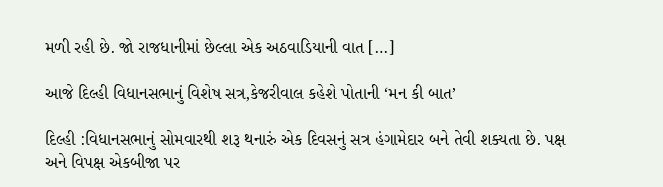મળી રહી છે. જો રાજધાનીમાં છેલ્લા એક અઠવાડિયાની વાત […]

આજે દિલ્હી વિધાનસભાનું વિશેષ સત્ર,કેજરીવાલ કહેશે પોતાની ‘મન કી બાત’

દિલ્હી :વિધાનસભાનું સોમવારથી શરૂ થનારું એક દિવસનું સત્ર હંગામેદાર બને તેવી શક્યતા છે. પક્ષ અને વિપક્ષ એકબીજા પર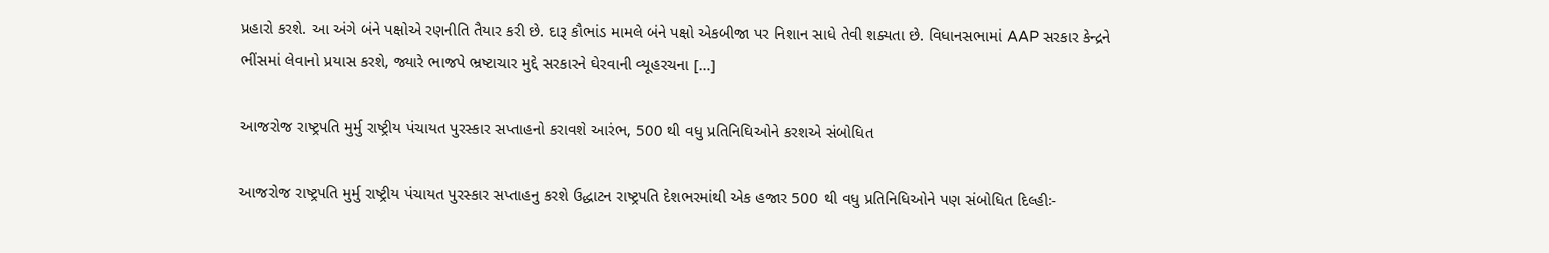પ્રહારો કરશે. આ અંગે બંને પક્ષોએ રણનીતિ તૈયાર કરી છે. દારૂ કૌભાંડ મામલે બંને પક્ષો એકબીજા પર નિશાન સાધે તેવી શક્યતા છે. વિધાનસભામાં AAP સરકાર કેન્દ્રને ભીંસમાં લેવાનો પ્રયાસ કરશે, જ્યારે ભાજપે ભ્રષ્ટાચાર મુદ્દે સરકારને ઘેરવાની વ્યૂહરચના […]

આજરોજ રાષ્ટ્રપતિ મુર્મુ રાષ્ટ્રીય પંચાયત પુરસ્કાર સપ્તાહનો કરાવશે આરંભ, 500 થી વધુ પ્રતિનિઘિઓને કરશએ સંબોધિત

આજરોજ રાષ્ટ્રપતિ મુર્મુ રાષ્ટ્રીય પંચાયત પુરસ્કાર સપ્તાહનુ કરશે ઉદ્ધાટન રાષ્ટ્રપતિ દેશભરમાંથી એક હજાર 500 થી વધુ પ્રતિનિધિઓને પણ સંબોધિત દિલ્હીઃ-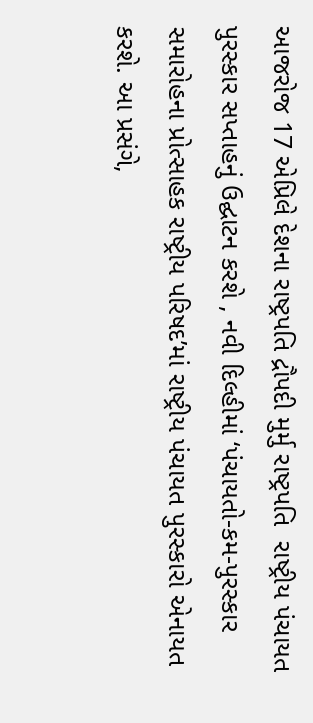આજરોજ 17 એપ્રિલે દેશના રાષ્ટ્રપતિ દ્રૌપદી મુર્મુ રાષ્ટ્રપતિ  રાષ્ટ્રીય પંચાયત પુરસ્કાર સપ્તાહનું ઉદ્ઘાટન કરશે , નવી દિલ્હીમાં ‘પંચાયતો-કમ-પુરસ્કાર સમારોહના પ્રોત્સાહક રાષ્ટ્રીય પરિષદ’માં રાષ્ટ્રીય પંચાયત પુરસ્કારો એનાયત કરશે. આ પ્રસંગે,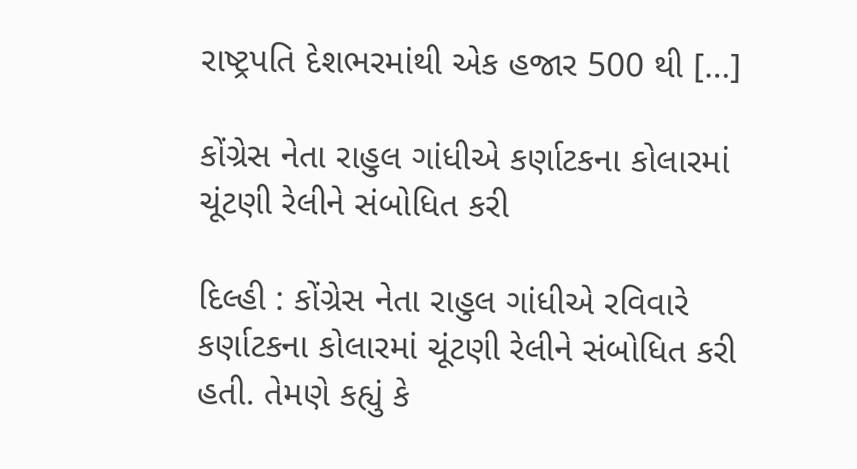રાષ્ટ્રપતિ દેશભરમાંથી એક હજાર 500 થી […]

કોંગ્રેસ નેતા રાહુલ ગાંધીએ કર્ણાટકના કોલારમાં ચૂંટણી રેલીને સંબોધિત કરી

દિલ્હી : કોંગ્રેસ નેતા રાહુલ ગાંધીએ રવિવારે કર્ણાટકના કોલારમાં ચૂંટણી રેલીને સંબોધિત કરી હતી. તેમણે કહ્યું કે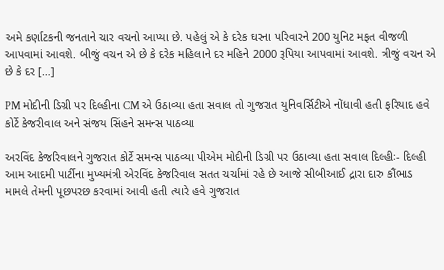અમે કર્ણાટકની જનતાને ચાર વચનો આપ્યા છે. પહેલું એ કે દરેક ઘરના પરિવારને 200 યુનિટ મફત વીજળી આપવામાં આવશે. બીજું વચન એ છે કે દરેક મહિલાને દર મહિને 2000 રૂપિયા આપવામાં આવશે. ત્રીજું વચન એ છે કે દર […]

PM મોદીની ડિગ્રી પર દિલ્હીના CM એ ઉઠાવ્યા હતા સવાલ તો ગુજરાત યુનિવર્સિટીએ નોંધાવી હતી ફરિયાદ હવે કોર્ટે કેજરીવાલ અને સંજય સિંહને સમન્સ પાઠવ્યા

અરવિંદ કેજરિવાલને ગુજરાત કોર્ટે સમન્સ પાઠવ્યા પીએમ મોદીની ડિગ્રી પર ઉઠાવ્યા હતા સવાલ દિલ્હીઃ- દિલ્હી આમ આદમી પાર્ટીના મુખ્યમંત્રી એરવિંદ કેજરિવાલ સતત ચર્ચામાં રહે છે આજે સીબીઆઈ દ્રારા દારુ કૌંભાડ મામલે તેમની પૂછપરછ કરવામાં આવી હતી ત્યારે હવે ગુજરાત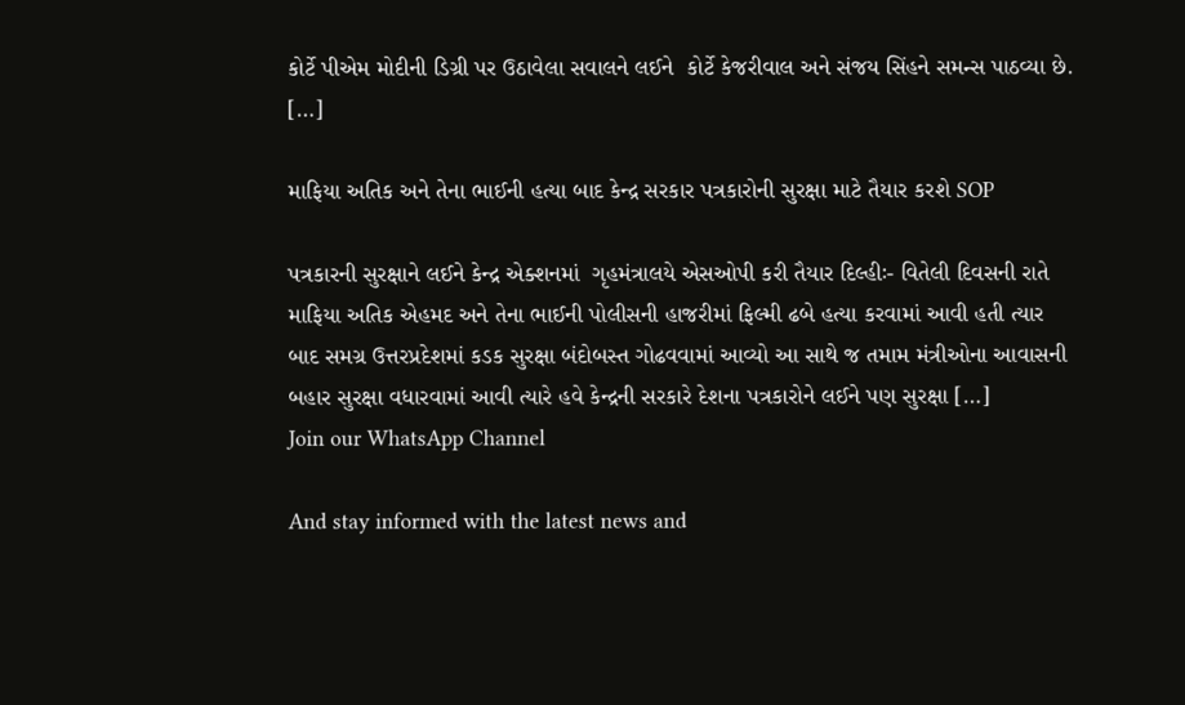કોર્ટે પીએમ મોદીની ડિગ્રી પર ઉઠાવેલા સવાલને લઈને  કોર્ટે કેજરીવાલ અને સંજય સિંહને સમન્સ પાઠવ્યા છે. […]

માફિયા અતિક અને તેના ભાઈની હત્યા બાદ કેન્દ્ર સરકાર પત્રકારોની સુરક્ષા માટે તૈયાર કરશે SOP

પત્રકારની સુરક્ષાને લઈને કેન્દ્ર એક્શનમાં  ગૃહમંત્રાલયે એસઓપી કરી તૈયાર દિલ્હીઃ- વિતેલી દિવસની રાતે માફિયા અતિક એહમદ અને તેના ભાઈની પોલીસની હાજરીમાં ફિલ્મી ઢબે હત્યા કરવામાં આવી હતી ત્યાર બાદ સમગ્ર ઉત્તરપ્રદેશમાં કડક સુરક્ષા બંદોબસ્ત ગોઢવવામાં આવ્યો આ સાથે જ તમામ મંત્રીઓના આવાસની બહાર સુરક્ષા વધારવામાં આવી ત્યારે હવે કેન્દ્રની સરકારે દેશના પત્રકારોને લઈને પણ સુરક્ષા […]
Join our WhatsApp Channel

And stay informed with the latest news and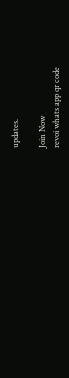updates.

Join Now
revoi whats app qr code